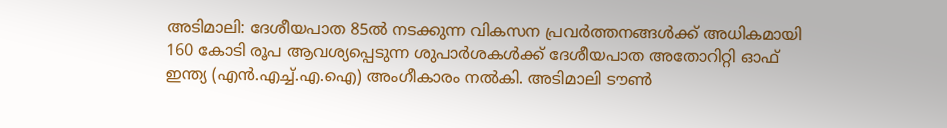അടിമാലി: ദേശീയപാത 85ൽ നടക്കുന്ന വികസന പ്രവർത്തനങ്ങൾക്ക് അധികമായി 160 കോടി രൂപ ആവശ്യപ്പെടുന്ന ശുപാർശകൾക്ക് ദേശീയപാത അതോറിറ്റി ഓഫ് ഇന്ത്യ (എൻ.എച്ച്.എ.ഐ) അംഗീകാരം നൽകി. അടിമാലി ടൗൺ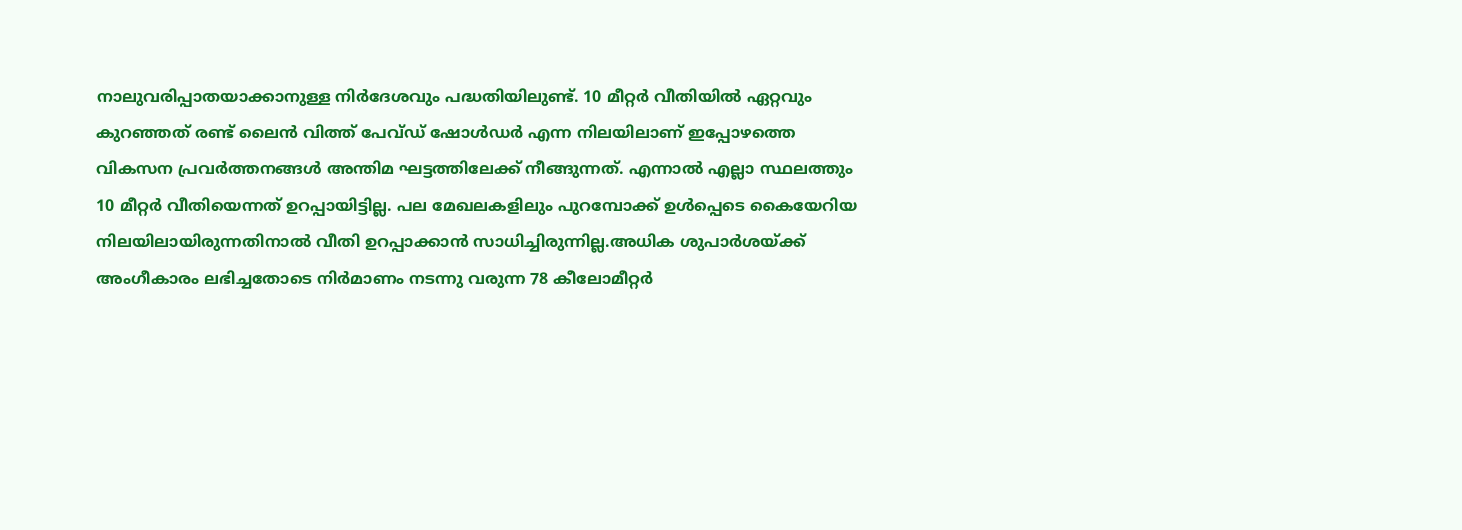നാലുവരിപ്പാതയാക്കാനുള്ള നിർദേശവും പദ്ധതിയിലുണ്ട്. 10 മീറ്റർ വീതിയിൽ ഏറ്റവും കുറഞ്ഞത് രണ്ട് ലൈൻ വിത്ത് പേവ്ഡ് ഷോൾഡർ എന്ന നിലയിലാണ് ഇപ്പോഴത്തെ വികസന പ്രവർത്തനങ്ങൾ അന്തിമ ഘട്ടത്തിലേക്ക് നീങ്ങുന്നത്. എന്നാൽ എല്ലാ സ്ഥലത്തും 10 മീറ്റർ വീതിയെന്നത് ഉറപ്പായിട്ടില്ല. പല മേഖലകളിലും പുറമ്പോക്ക് ഉൾപ്പെടെ കൈയേറിയ നിലയിലായിരുന്നതിനാൽ വീതി ഉറപ്പാക്കാൻ സാധിച്ചിരുന്നില്ല.അധിക ശുപാർശയ്ക്ക് അംഗീകാരം ലഭിച്ചതോടെ നിർമാണം നടന്നു വരുന്ന 78 കീലോമീറ്റർ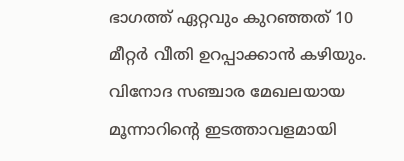ഭാഗത്ത് ഏറ്റവും കുറഞ്ഞത് 10 മീറ്റർ വീതി ഉറപ്പാക്കാൻ കഴിയും. വിനോദ സഞ്ചാര മേഖലയായ മൂന്നാറിന്റെ ഇടത്താവളമായി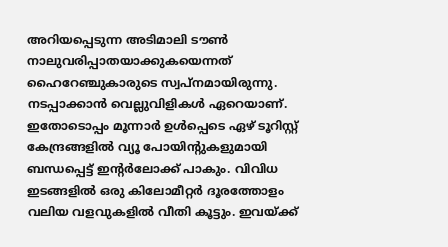അറിയപ്പെടുന്ന അടിമാലി ടൗൺ നാലുവരിപ്പാതയാക്കുകയെന്നത് ഹൈറേഞ്ചുകാരുടെ സ്വപ്നമായിരുന്നു. നടപ്പാക്കാൻ വെല്ലുവിളികൾ ഏറെയാണ്. ഇതോടൊപ്പം മൂന്നാർ ഉൾപ്പെടെ ഏഴ് ടൂറിസ്റ്റ് കേന്ദ്രങ്ങളിൽ വ്യൂ പോയിന്റുകളുമായി ബന്ധപ്പെട്ട് ഇന്റർലോക്ക് പാകും. വിവിധ ഇടങ്ങളിൽ ഒരു കിലോമീറ്റർ ദൂരത്തോളം വലിയ വളവുകളിൽ വീതി കൂട്ടും. ഇവയ്ക്ക്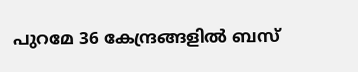പുറമേ 36 കേന്ദ്രങ്ങളിൽ ബസ്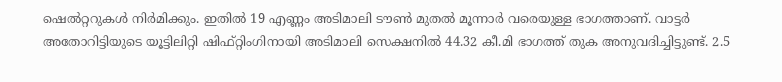ഷെൽറ്ററുകൾ നിർമിക്കും. ഇതിൽ 19 എണ്ണം അടിമാലി ടൗൺ മുതൽ മൂന്നാർ വരെയുള്ള ഭാഗത്താണ്. വാട്ടർ അതോറിട്ടിയുടെ യൂട്ടിലിറ്റി ഷിഫ്റ്റിംഗിനായി അടിമാലി സെക്ഷനിൽ 44.32 കീ.മി ഭാഗത്ത് തുക അനുവദിച്ചിട്ടുണ്ട്. 2.5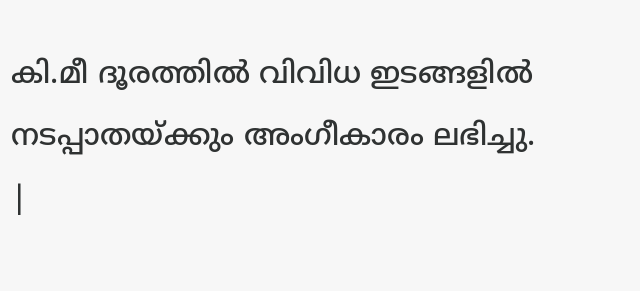കി.മീ ദൂരത്തിൽ വിവിധ ഇടങ്ങളിൽ നടപ്പാതയ്ക്കും അംഗീകാരം ലഭിച്ചു.
|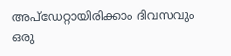അപ്ഡേറ്റായിരിക്കാം ദിവസവും
ഒരു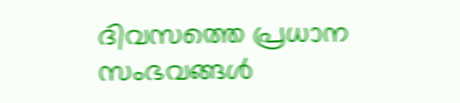ദിവസത്തെ പ്രധാന സംഭവങ്ങൾ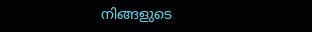നിങ്ങളുടെ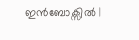ഇൻബോക്സിൽ |